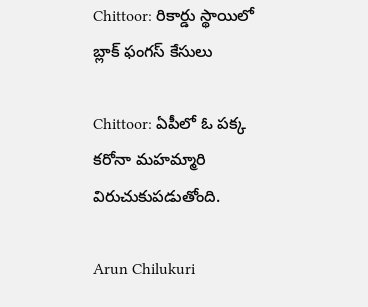Chittoor: రికార్డు స్థాయిలో బ్లాక్‌ ఫంగస్‌ కేసులు

Chittoor: ఏపీలో ఓ పక్క కరోనా మహమ్మారి విరుచుకుపడుతోంది.

Arun Chilukuri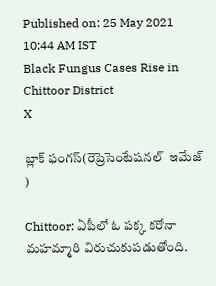Published on: 25 May 2021 10:44 AM IST
Black Fungus Cases Rise in Chittoor District
X

బ్లాక్‌ ఫంగస్‌(రెప్రెసెంటేషనల్  ఇమేజ్ )

Chittoor: ఏపీలో ఓ పక్క కరోనా మహమ్మారి విరుచుకుపడుతోంది.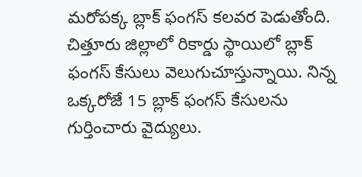మరోపక్క బ్లాక్‌ ఫంగస్‌ కలవర పెడుతోంది. చిత్తూరు జిల్లాలో రికార్డు స్థాయిలో బ్లాక్‌ ఫంగస్‌ కేసులు వెలుగుచూస్తున్నాయి. నిన్న ఒక్కరోజే 15 బ్లాక్ ఫంగస్‌ కేసులను గుర్తించారు వైద్యులు.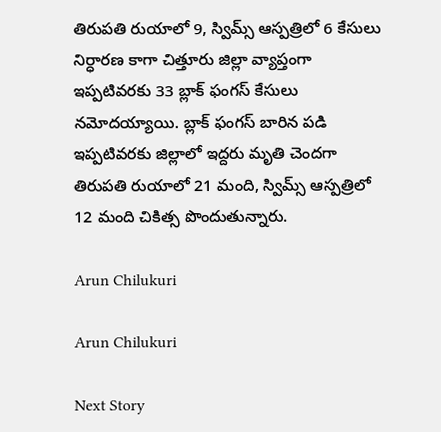తిరుపతి రుయాలో 9, స్విమ్స్‌ ఆస్పత్రిలో 6 కేసులు నిర్ధారణ కాగా చిత్తూరు జిల్లా వ్యాప్తంగా ఇప్పటివరకు 33 బ్లాక్‌ ఫంగస్‌ కేసులు నమోదయ్యాయి. బ్లాక్‌ ఫంగస్‌ బారిన పడి ఇప్పటివరకు జిల్లాలో ఇద్దరు మృతి చెందగా తిరుపతి రుయాలో 21 మంది, స్విమ్స్‌ ఆస్పత్రిలో 12 మంది చికిత్స పొందుతున్నారు.

Arun Chilukuri

Arun Chilukuri

Next Story